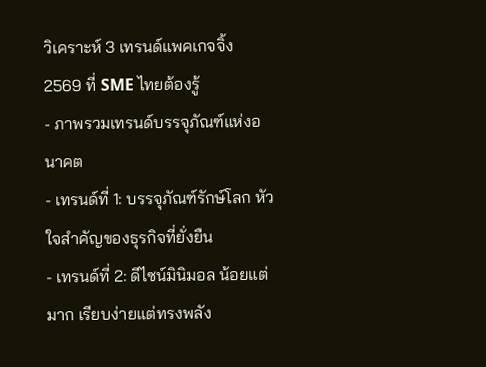วิเคราะห์ 3 เทรนด์แพคเกจจิ้ง 2569 ที่ SME ไทยต้องรู้
- ภาพรวมเทรนด์บรรจุภัณฑ์แห่งอนาคต
- เทรนด์ที่ 1: บรรจุภัณฑ์รักษ์โลก หัวใจสำคัญของธุรกิจที่ยั่งยืน
- เทรนด์ที่ 2: ดีไซน์มินิมอล น้อยแต่มาก เรียบง่ายแต่ทรงพลัง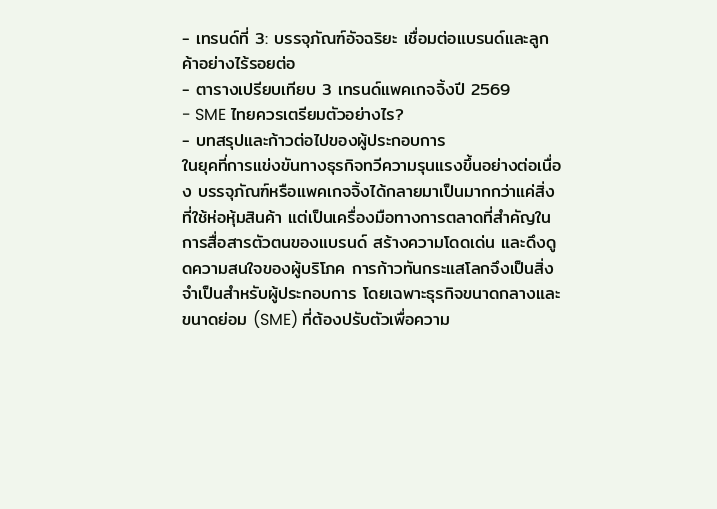- เทรนด์ที่ 3: บรรจุภัณฑ์อัจฉริยะ เชื่อมต่อแบรนด์และลูกค้าอย่างไร้รอยต่อ
- ตารางเปรียบเทียบ 3 เทรนด์แพคเกจจิ้งปี 2569
- SME ไทยควรเตรียมตัวอย่างไร?
- บทสรุปและก้าวต่อไปของผู้ประกอบการ
ในยุคที่การแข่งขันทางธุรกิจทวีความรุนแรงขึ้นอย่างต่อเนื่อง บรรจุภัณฑ์หรือแพคเกจจิ้งได้กลายมาเป็นมากกว่าแค่สิ่งที่ใช้ห่อหุ้มสินค้า แต่เป็นเครื่องมือทางการตลาดที่สำคัญในการสื่อสารตัวตนของแบรนด์ สร้างความโดดเด่น และดึงดูดความสนใจของผู้บริโภค การก้าวทันกระแสโลกจึงเป็นสิ่งจำเป็นสำหรับผู้ประกอบการ โดยเฉพาะธุรกิจขนาดกลางและขนาดย่อม (SME) ที่ต้องปรับตัวเพื่อความ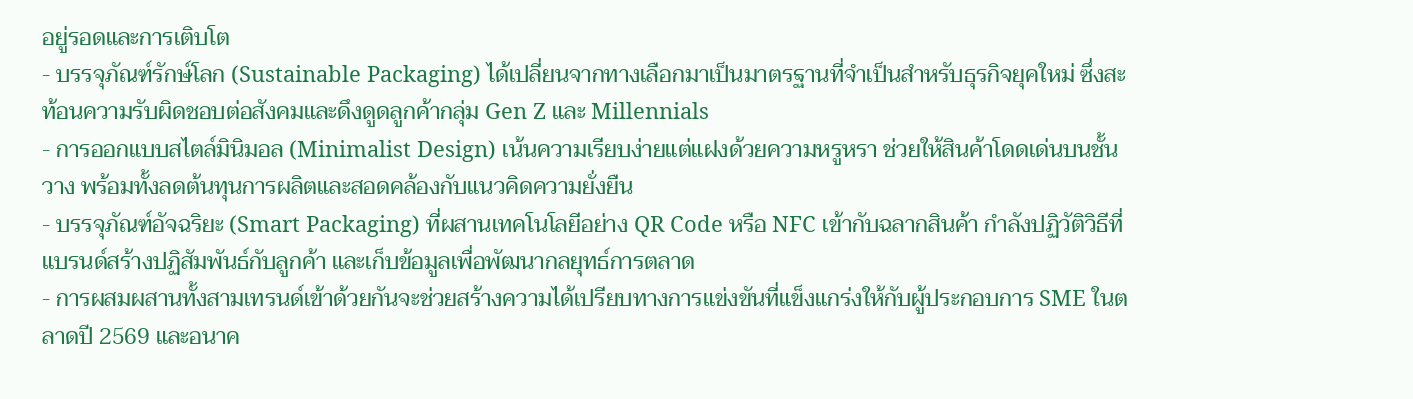อยู่รอดและการเติบโต
- บรรจุภัณฑ์รักษ์โลก (Sustainable Packaging) ได้เปลี่ยนจากทางเลือกมาเป็นมาตรฐานที่จำเป็นสำหรับธุรกิจยุคใหม่ ซึ่งสะท้อนความรับผิดชอบต่อสังคมและดึงดูดลูกค้ากลุ่ม Gen Z และ Millennials
- การออกแบบสไตล์มินิมอล (Minimalist Design) เน้นความเรียบง่ายแต่แฝงด้วยความหรูหรา ช่วยให้สินค้าโดดเด่นบนชั้นวาง พร้อมทั้งลดต้นทุนการผลิตและสอดคล้องกับแนวคิดความยั่งยืน
- บรรจุภัณฑ์อัจฉริยะ (Smart Packaging) ที่ผสานเทคโนโลยีอย่าง QR Code หรือ NFC เข้ากับฉลากสินค้า กำลังปฏิวัติวิธีที่แบรนด์สร้างปฏิสัมพันธ์กับลูกค้า และเก็บข้อมูลเพื่อพัฒนากลยุทธ์การตลาด
- การผสมผสานทั้งสามเทรนด์เข้าด้วยกันจะช่วยสร้างความได้เปรียบทางการแข่งขันที่แข็งแกร่งให้กับผู้ประกอบการ SME ในตลาดปี 2569 และอนาค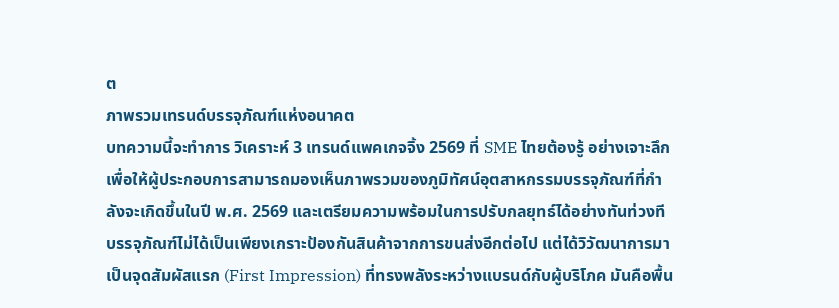ต
ภาพรวมเทรนด์บรรจุภัณฑ์แห่งอนาคต
บทความนี้จะทำการ วิเคราะห์ 3 เทรนด์แพคเกจจิ้ง 2569 ที่ SME ไทยต้องรู้ อย่างเจาะลึก เพื่อให้ผู้ประกอบการสามารถมองเห็นภาพรวมของภูมิทัศน์อุตสาหกรรมบรรจุภัณฑ์ที่กำลังจะเกิดขึ้นในปี พ.ศ. 2569 และเตรียมความพร้อมในการปรับกลยุทธ์ได้อย่างทันท่วงที บรรจุภัณฑ์ไม่ได้เป็นเพียงเกราะป้องกันสินค้าจากการขนส่งอีกต่อไป แต่ได้วิวัฒนาการมาเป็นจุดสัมผัสแรก (First Impression) ที่ทรงพลังระหว่างแบรนด์กับผู้บริโภค มันคือพื้น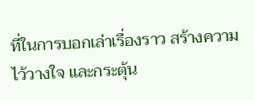ที่ในการบอกเล่าเรื่องราว สร้างความไว้วางใจ และกระตุ้น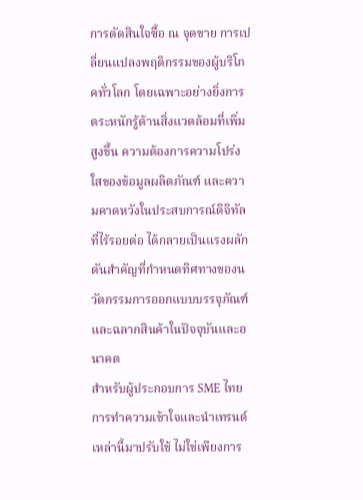การตัดสินใจซื้อ ณ จุดขาย การเปลี่ยนแปลงพฤติกรรมของผู้บริโภคทั่วโลก โดยเฉพาะอย่างยิ่งการตระหนักรู้ด้านสิ่งแวดล้อมที่เพิ่มสูงขึ้น ความต้องการความโปร่งใสของข้อมูลผลิตภัณฑ์ และความคาดหวังในประสบการณ์ดิจิทัลที่ไร้รอยต่อ ได้กลายเป็นแรงผลักดันสำคัญที่กำหนดทิศทางของนวัตกรรมการออกแบบบรรจุภัณฑ์และฉลากสินค้าในปัจจุบันและอนาคต
สำหรับผู้ประกอบการ SME ไทย การทำความเข้าใจและนำเทรนด์เหล่านี้มาปรับใช้ ไม่ใช่เพียงการ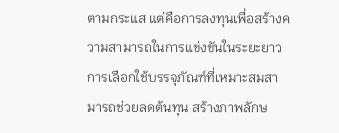ตามกระแส แต่คือการลงทุนเพื่อสร้างความสามารถในการแข่งขันในระยะยาว การเลือกใช้บรรจุภัณฑ์ที่เหมาะสมสามารถช่วยลดต้นทุน สร้างภาพลักษ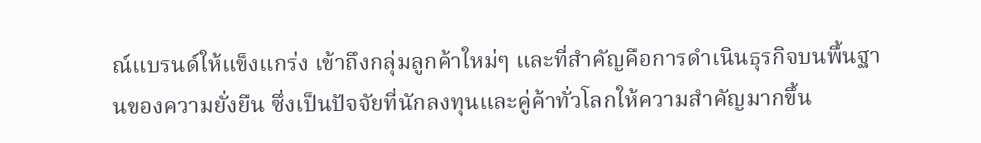ณ์แบรนด์ให้แข็งแกร่ง เข้าถึงกลุ่มลูกค้าใหม่ๆ และที่สำคัญคือการดำเนินธุรกิจบนพื้นฐานของความยั่งยืน ซึ่งเป็นปัจจัยที่นักลงทุนและคู่ค้าทั่วโลกให้ความสำคัญมากขึ้น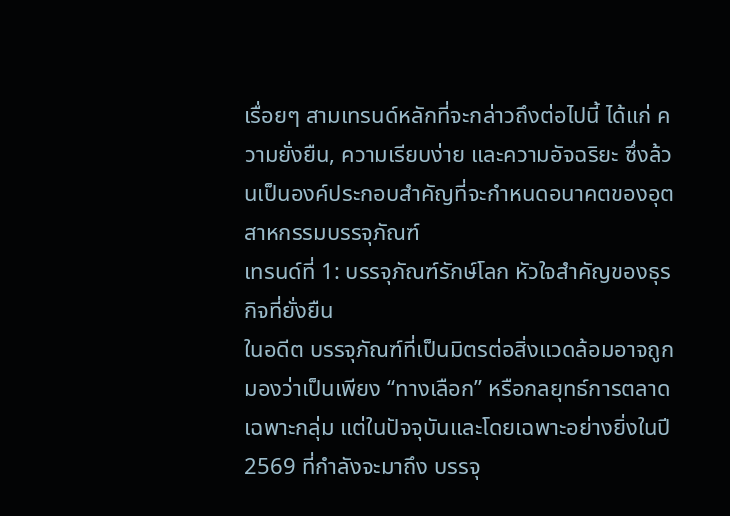เรื่อยๆ สามเทรนด์หลักที่จะกล่าวถึงต่อไปนี้ ได้แก่ ความยั่งยืน, ความเรียบง่าย และความอัจฉริยะ ซึ่งล้วนเป็นองค์ประกอบสำคัญที่จะกำหนดอนาคตของอุตสาหกรรมบรรจุภัณฑ์
เทรนด์ที่ 1: บรรจุภัณฑ์รักษ์โลก หัวใจสำคัญของธุรกิจที่ยั่งยืน
ในอดีต บรรจุภัณฑ์ที่เป็นมิตรต่อสิ่งแวดล้อมอาจถูกมองว่าเป็นเพียง “ทางเลือก” หรือกลยุทธ์การตลาดเฉพาะกลุ่ม แต่ในปัจจุบันและโดยเฉพาะอย่างยิ่งในปี 2569 ที่กำลังจะมาถึง บรรจุ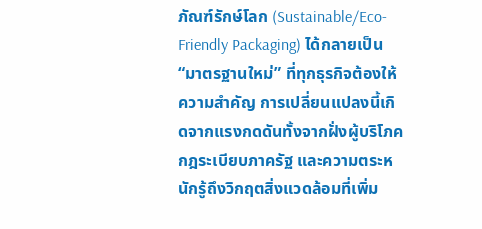ภัณฑ์รักษ์โลก (Sustainable/Eco-Friendly Packaging) ได้กลายเป็น “มาตรฐานใหม่” ที่ทุกธุรกิจต้องให้ความสำคัญ การเปลี่ยนแปลงนี้เกิดจากแรงกดดันทั้งจากฝั่งผู้บริโภค กฎระเบียบภาครัฐ และความตระหนักรู้ถึงวิกฤตสิ่งแวดล้อมที่เพิ่ม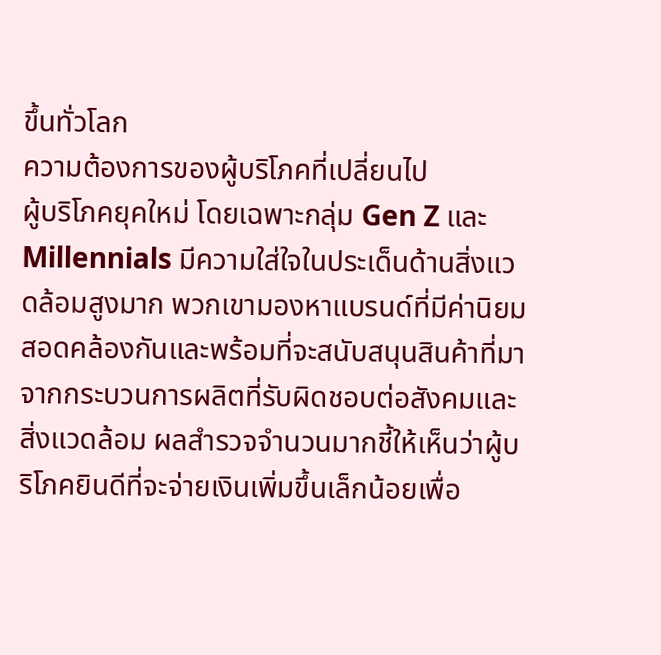ขึ้นทั่วโลก
ความต้องการของผู้บริโภคที่เปลี่ยนไป
ผู้บริโภคยุคใหม่ โดยเฉพาะกลุ่ม Gen Z และ Millennials มีความใส่ใจในประเด็นด้านสิ่งแวดล้อมสูงมาก พวกเขามองหาแบรนด์ที่มีค่านิยมสอดคล้องกันและพร้อมที่จะสนับสนุนสินค้าที่มาจากกระบวนการผลิตที่รับผิดชอบต่อสังคมและสิ่งแวดล้อม ผลสำรวจจำนวนมากชี้ให้เห็นว่าผู้บริโภคยินดีที่จะจ่ายเงินเพิ่มขึ้นเล็กน้อยเพื่อ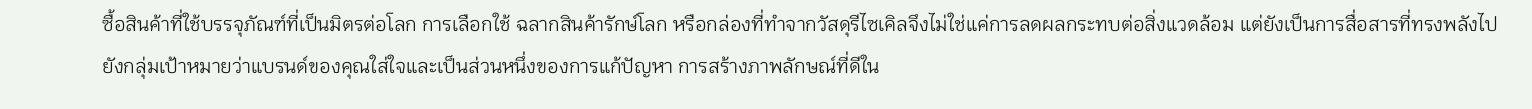ซื้อสินค้าที่ใช้บรรจุภัณฑ์ที่เป็นมิตรต่อโลก การเลือกใช้ ฉลากสินค้ารักษ์โลก หรือกล่องที่ทำจากวัสดุรีไซเคิลจึงไม่ใช่แค่การลดผลกระทบต่อสิ่งแวดล้อม แต่ยังเป็นการสื่อสารที่ทรงพลังไปยังกลุ่มเป้าหมายว่าแบรนด์ของคุณใส่ใจและเป็นส่วนหนึ่งของการแก้ปัญหา การสร้างภาพลักษณ์ที่ดีใน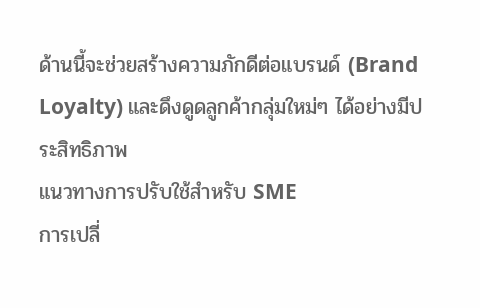ด้านนี้จะช่วยสร้างความภักดีต่อแบรนด์ (Brand Loyalty) และดึงดูดลูกค้ากลุ่มใหม่ๆ ได้อย่างมีประสิทธิภาพ
แนวทางการปรับใช้สำหรับ SME
การเปลี่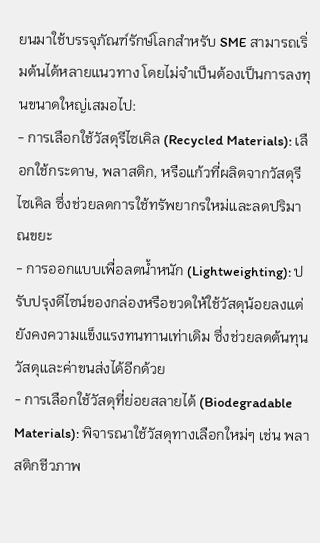ยนมาใช้บรรจุภัณฑ์รักษ์โลกสำหรับ SME สามารถเริ่มต้นได้หลายแนวทาง โดยไม่จำเป็นต้องเป็นการลงทุนขนาดใหญ่เสมอไป:
- การเลือกใช้วัสดุรีไซเคิล (Recycled Materials): เลือกใช้กระดาษ, พลาสติก, หรือแก้วที่ผลิตจากวัสดุรีไซเคิล ซึ่งช่วยลดการใช้ทรัพยากรใหม่และลดปริมาณขยะ
- การออกแบบเพื่อลดน้ำหนัก (Lightweighting): ปรับปรุงดีไซน์ของกล่องหรือขวดให้ใช้วัสดุน้อยลงแต่ยังคงความแข็งแรงทนทานเท่าเดิม ซึ่งช่วยลดต้นทุนวัสดุและค่าขนส่งได้อีกด้วย
- การเลือกใช้วัสดุที่ย่อยสลายได้ (Biodegradable Materials): พิจารณาใช้วัสดุทางเลือกใหม่ๆ เช่น พลาสติกชีวภาพ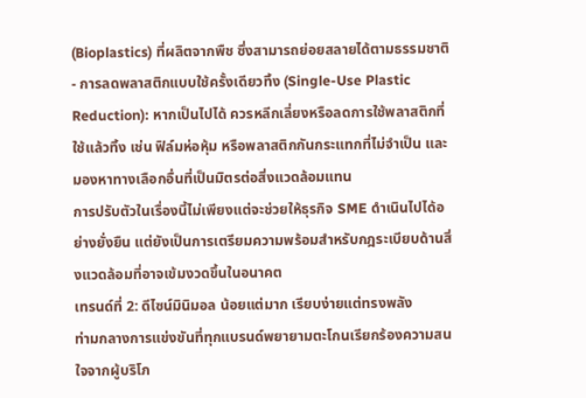(Bioplastics) ที่ผลิตจากพืช ซึ่งสามารถย่อยสลายได้ตามธรรมชาติ
- การลดพลาสติกแบบใช้ครั้งเดียวทิ้ง (Single-Use Plastic Reduction): หากเป็นไปได้ ควรหลีกเลี่ยงหรือลดการใช้พลาสติกที่ใช้แล้วทิ้ง เช่น ฟิล์มห่อหุ้ม หรือพลาสติกกันกระแทกที่ไม่จำเป็น และมองหาทางเลือกอื่นที่เป็นมิตรต่อสิ่งแวดล้อมแทน
การปรับตัวในเรื่องนี้ไม่เพียงแต่จะช่วยให้ธุรกิจ SME ดำเนินไปได้อย่างยั่งยืน แต่ยังเป็นการเตรียมความพร้อมสำหรับกฎระเบียบด้านสิ่งแวดล้อมที่อาจเข้มงวดขึ้นในอนาคต
เทรนด์ที่ 2: ดีไซน์มินิมอล น้อยแต่มาก เรียบง่ายแต่ทรงพลัง
ท่ามกลางการแข่งขันที่ทุกแบรนด์พยายามตะโกนเรียกร้องความสนใจจากผู้บริโภ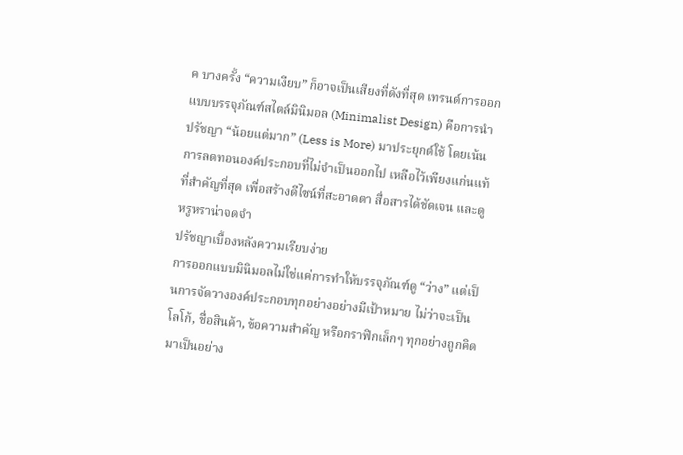ค บางครั้ง “ความเงียบ” ก็อาจเป็นเสียงที่ดังที่สุด เทรนด์การออกแบบบรรจุภัณฑ์สไตล์มินิมอล (Minimalist Design) คือการนำปรัชญา “น้อยแต่มาก” (Less is More) มาประยุกต์ใช้ โดยเน้นการลดทอนองค์ประกอบที่ไม่จำเป็นออกไป เหลือไว้เพียงแก่นแท้ที่สำคัญที่สุด เพื่อสร้างดีไซน์ที่สะอาดตา สื่อสารได้ชัดเจน และดูหรูหราน่าจดจำ
ปรัชญาเบื้องหลังความเรียบง่าย
การออกแบบมินิมอลไม่ใช่แค่การทำให้บรรจุภัณฑ์ดู “ว่าง” แต่เป็นการจัดวางองค์ประกอบทุกอย่างอย่างมีเป้าหมาย ไม่ว่าจะเป็นโลโก้, ชื่อสินค้า, ข้อความสำคัญ หรือกราฟิกเล็กๆ ทุกอย่างถูกคิดมาเป็นอย่าง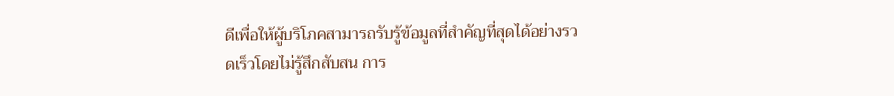ดีเพื่อให้ผู้บริโภคสามารถรับรู้ข้อมูลที่สำคัญที่สุดได้อย่างรวดเร็วโดยไม่รู้สึกสับสน การ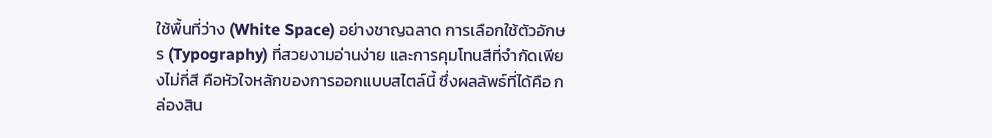ใช้พื้นที่ว่าง (White Space) อย่างชาญฉลาด การเลือกใช้ตัวอักษร (Typography) ที่สวยงามอ่านง่าย และการคุมโทนสีที่จำกัดเพียงไม่กี่สี คือหัวใจหลักของการออกแบบสไตล์นี้ ซึ่งผลลัพธ์ที่ได้คือ กล่องสิน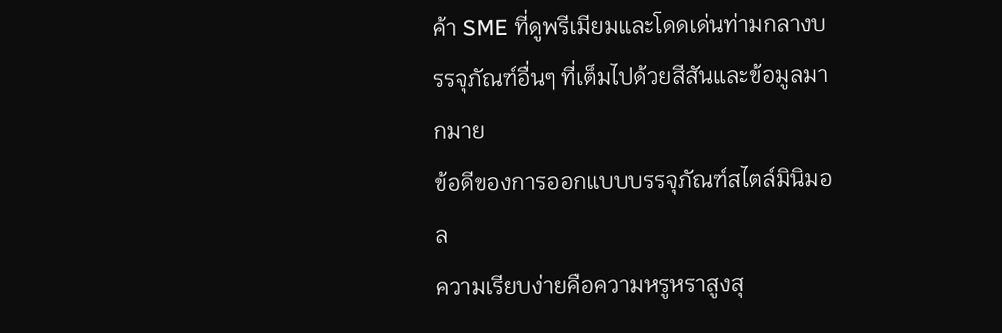ค้า SME ที่ดูพรีเมียมและโดดเด่นท่ามกลางบรรจุภัณฑ์อื่นๆ ที่เต็มไปด้วยสีสันและข้อมูลมากมาย
ข้อดีของการออกแบบบรรจุภัณฑ์สไตล์มินิมอล
ความเรียบง่ายคือความหรูหราสูงสุ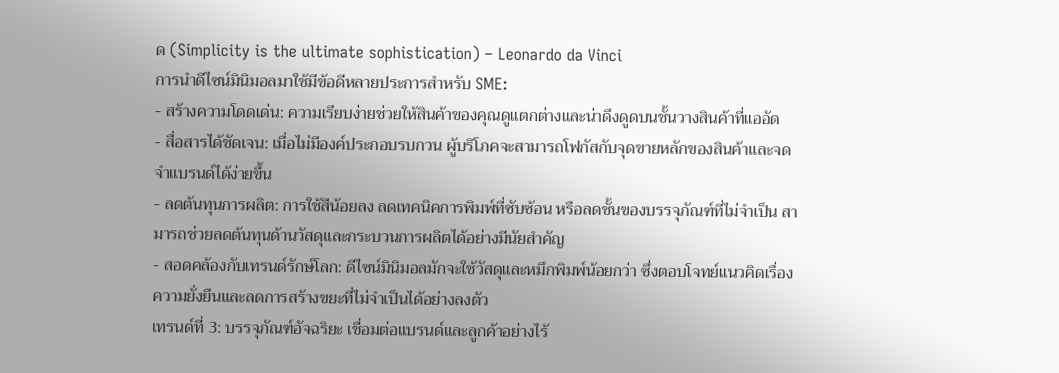ด (Simplicity is the ultimate sophistication) – Leonardo da Vinci
การนำดีไซน์มินิมอลมาใช้มีข้อดีหลายประการสำหรับ SME:
- สร้างความโดดเด่น: ความเรียบง่ายช่วยให้สินค้าของคุณดูแตกต่างและน่าดึงดูดบนชั้นวางสินค้าที่แออัด
- สื่อสารได้ชัดเจน: เมื่อไม่มีองค์ประกอบรบกวน ผู้บริโภคจะสามารถโฟกัสกับจุดขายหลักของสินค้าและจดจำแบรนด์ได้ง่ายขึ้น
- ลดต้นทุนการผลิต: การใช้สีน้อยลง ลดเทคนิคการพิมพ์ที่ซับซ้อน หรือลดชั้นของบรรจุภัณฑ์ที่ไม่จำเป็น สามารถช่วยลดต้นทุนด้านวัสดุและกระบวนการผลิตได้อย่างมีนัยสำคัญ
- สอดคล้องกับเทรนด์รักษ์โลก: ดีไซน์มินิมอลมักจะใช้วัสดุและหมึกพิมพ์น้อยกว่า ซึ่งตอบโจทย์แนวคิดเรื่องความยั่งยืนและลดการสร้างขยะที่ไม่จำเป็นได้อย่างลงตัว
เทรนด์ที่ 3: บรรจุภัณฑ์อัจฉริยะ เชื่อมต่อแบรนด์และลูกค้าอย่างไร้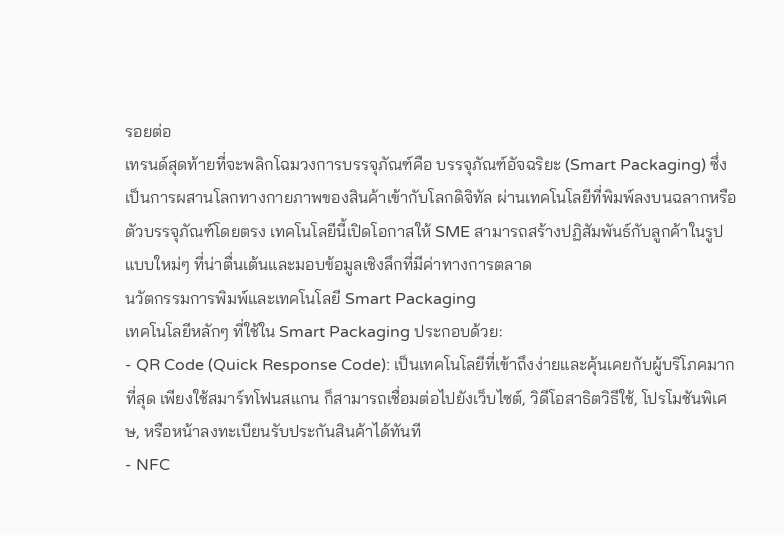รอยต่อ
เทรนด์สุดท้ายที่จะพลิกโฉมวงการบรรจุภัณฑ์คือ บรรจุภัณฑ์อัจฉริยะ (Smart Packaging) ซึ่งเป็นการผสานโลกทางกายภาพของสินค้าเข้ากับโลกดิจิทัล ผ่านเทคโนโลยีที่พิมพ์ลงบนฉลากหรือตัวบรรจุภัณฑ์โดยตรง เทคโนโลยีนี้เปิดโอกาสให้ SME สามารถสร้างปฏิสัมพันธ์กับลูกค้าในรูปแบบใหม่ๆ ที่น่าตื่นเต้นและมอบข้อมูลเชิงลึกที่มีค่าทางการตลาด
นวัตกรรมการพิมพ์และเทคโนโลยี Smart Packaging
เทคโนโลยีหลักๆ ที่ใช้ใน Smart Packaging ประกอบด้วย:
- QR Code (Quick Response Code): เป็นเทคโนโลยีที่เข้าถึงง่ายและคุ้นเคยกับผู้บริโภคมากที่สุด เพียงใช้สมาร์ทโฟนสแกน ก็สามารถเชื่อมต่อไปยังเว็บไซต์, วิดีโอสาธิตวิธีใช้, โปรโมชันพิเศษ, หรือหน้าลงทะเบียนรับประกันสินค้าได้ทันที
- NFC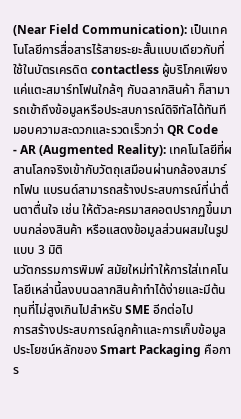(Near Field Communication): เป็นเทคโนโลยีการสื่อสารไร้สายระยะสั้นแบบเดียวกับที่ใช้ในบัตรเครดิต contactless ผู้บริโภคเพียงแค่แตะสมาร์ทโฟนใกล้ๆ กับฉลากสินค้า ก็สามารถเข้าถึงข้อมูลหรือประสบการณ์ดิจิทัลได้ทันที มอบความสะดวกและรวดเร็วกว่า QR Code
- AR (Augmented Reality): เทคโนโลยีที่ผสานโลกจริงเข้ากับวัตถุเสมือนผ่านกล้องสมาร์ทโฟน แบรนด์สามารถสร้างประสบการณ์ที่น่าตื่นตาตื่นใจ เช่น ให้ตัวละครมาสคอตปรากฏขึ้นมาบนกล่องสินค้า หรือแสดงข้อมูลส่วนผสมในรูปแบบ 3 มิติ
นวัตกรรมการพิมพ์ สมัยใหม่ทำให้การใส่เทคโนโลยีเหล่านี้ลงบนฉลากสินค้าทำได้ง่ายและมีต้นทุนที่ไม่สูงเกินไปสำหรับ SME อีกต่อไป
การสร้างประสบการณ์ลูกค้าและการเก็บข้อมูล
ประโยชน์หลักของ Smart Packaging คือการ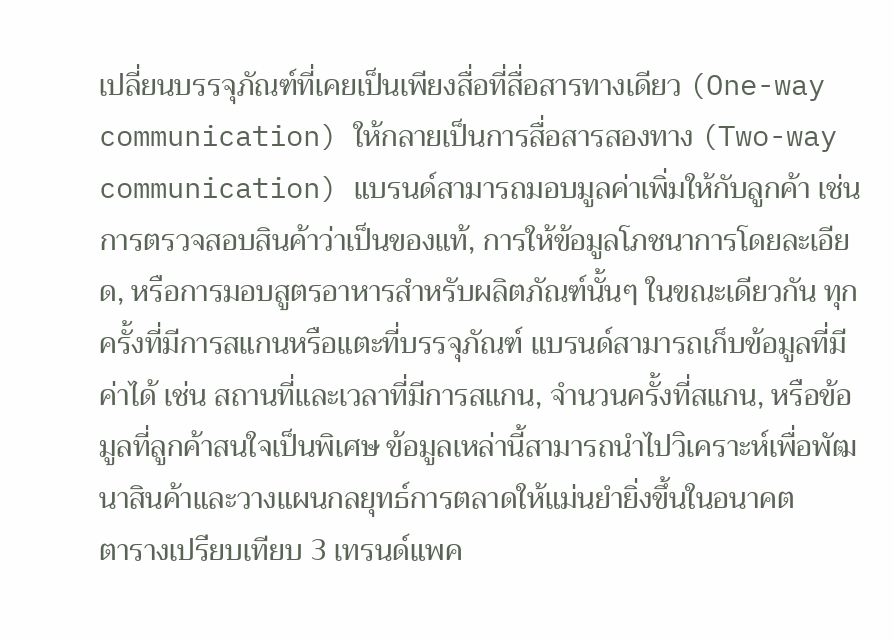เปลี่ยนบรรจุภัณฑ์ที่เคยเป็นเพียงสื่อที่สื่อสารทางเดียว (One-way communication) ให้กลายเป็นการสื่อสารสองทาง (Two-way communication) แบรนด์สามารถมอบมูลค่าเพิ่มให้กับลูกค้า เช่น การตรวจสอบสินค้าว่าเป็นของแท้, การให้ข้อมูลโภชนาการโดยละเอียด, หรือการมอบสูตรอาหารสำหรับผลิตภัณฑ์นั้นๆ ในขณะเดียวกัน ทุกครั้งที่มีการสแกนหรือแตะที่บรรจุภัณฑ์ แบรนด์สามารถเก็บข้อมูลที่มีค่าได้ เช่น สถานที่และเวลาที่มีการสแกน, จำนวนครั้งที่สแกน, หรือข้อมูลที่ลูกค้าสนใจเป็นพิเศษ ข้อมูลเหล่านี้สามารถนำไปวิเคราะห์เพื่อพัฒนาสินค้าและวางแผนกลยุทธ์การตลาดให้แม่นยำยิ่งขึ้นในอนาคต
ตารางเปรียบเทียบ 3 เทรนด์แพค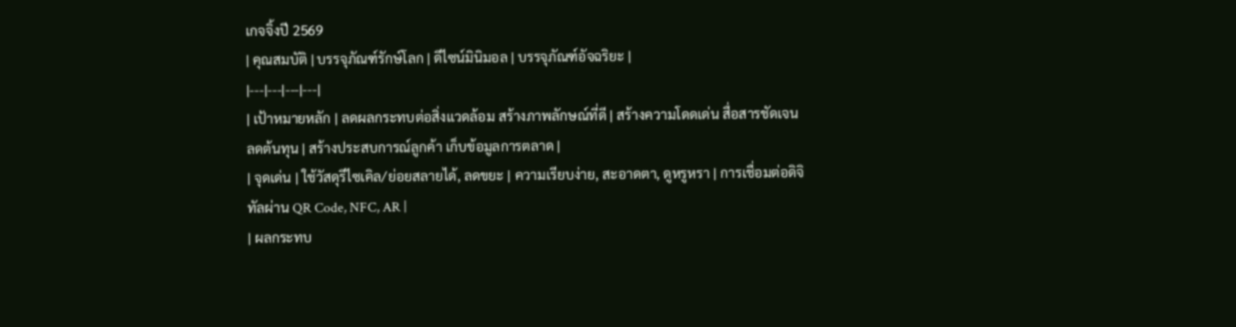เกจจิ้งปี 2569
| คุณสมบัติ | บรรจุภัณฑ์รักษ์โลก | ดีไซน์มินิมอล | บรรจุภัณฑ์อัจฉริยะ |
|---|---|---|---|
| เป้าหมายหลัก | ลดผลกระทบต่อสิ่งแวดล้อม สร้างภาพลักษณ์ที่ดี | สร้างความโดดเด่น สื่อสารชัดเจน ลดต้นทุน | สร้างประสบการณ์ลูกค้า เก็บข้อมูลการตลาด |
| จุดเด่น | ใช้วัสดุรีไซเคิล/ย่อยสลายได้, ลดขยะ | ความเรียบง่าย, สะอาดตา, ดูหรูหรา | การเชื่อมต่อดิจิทัลผ่าน QR Code, NFC, AR |
| ผลกระทบ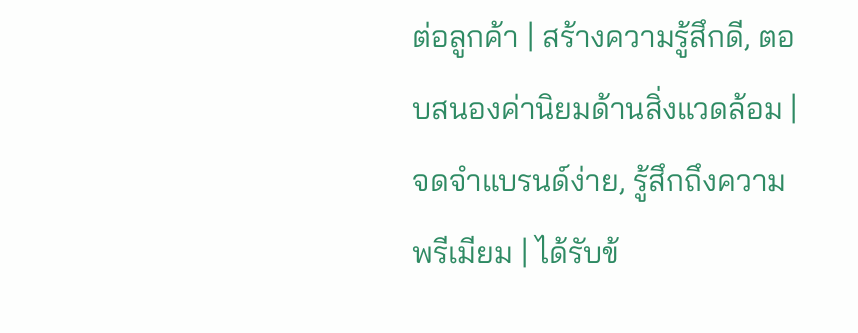ต่อลูกค้า | สร้างความรู้สึกดี, ตอบสนองค่านิยมด้านสิ่งแวดล้อม | จดจำแบรนด์ง่าย, รู้สึกถึงความพรีเมียม | ได้รับข้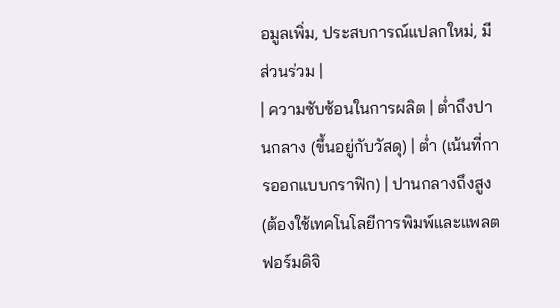อมูลเพิ่ม, ประสบการณ์แปลกใหม่, มีส่วนร่วม |
| ความซับซ้อนในการผลิต | ต่ำถึงปานกลาง (ขึ้นอยู่กับวัสดุ) | ต่ำ (เน้นที่การออกแบบกราฟิก) | ปานกลางถึงสูง (ต้องใช้เทคโนโลยีการพิมพ์และแพลตฟอร์มดิจิ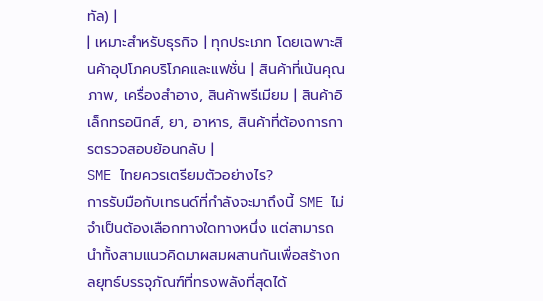ทัล) |
| เหมาะสำหรับธุรกิจ | ทุกประเภท โดยเฉพาะสินค้าอุปโภคบริโภคและแฟชั่น | สินค้าที่เน้นคุณภาพ, เครื่องสำอาง, สินค้าพรีเมียม | สินค้าอิเล็กทรอนิกส์, ยา, อาหาร, สินค้าที่ต้องการการตรวจสอบย้อนกลับ |
SME ไทยควรเตรียมตัวอย่างไร?
การรับมือกับเทรนด์ที่กำลังจะมาถึงนี้ SME ไม่จำเป็นต้องเลือกทางใดทางหนึ่ง แต่สามารถนำทั้งสามแนวคิดมาผสมผสานกันเพื่อสร้างกลยุทธ์บรรจุภัณฑ์ที่ทรงพลังที่สุดได้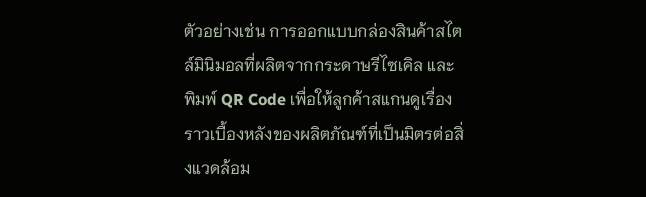ตัวอย่างเช่น การออกแบบกล่องสินค้าสไตล์มินิมอลที่ผลิตจากกระดาษรีไซเคิล และพิมพ์ QR Code เพื่อให้ลูกค้าสแกนดูเรื่องราวเบื้องหลังของผลิตภัณฑ์ที่เป็นมิตรต่อสิ่งแวดล้อม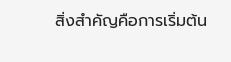สิ่งสำคัญคือการเริ่มต้น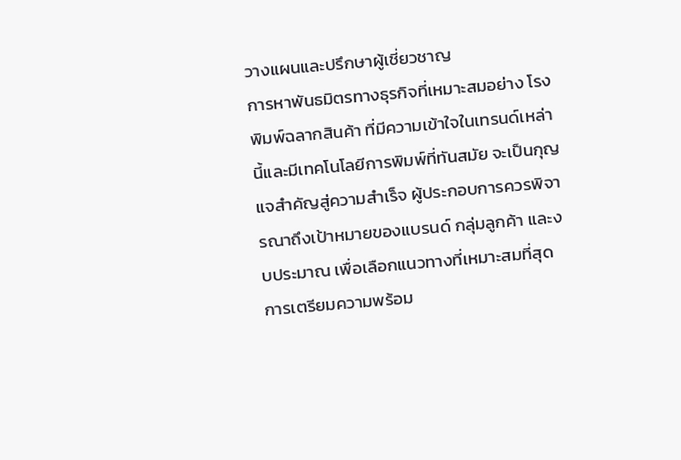วางแผนและปรึกษาผู้เชี่ยวชาญ
การหาพันธมิตรทางธุรกิจที่เหมาะสมอย่าง โรงพิมพ์ฉลากสินค้า ที่มีความเข้าใจในเทรนด์เหล่านี้และมีเทคโนโลยีการพิมพ์ที่ทันสมัย จะเป็นกุญแจสำคัญสู่ความสำเร็จ ผู้ประกอบการควรพิจารณาถึงเป้าหมายของแบรนด์ กลุ่มลูกค้า และงบประมาณ เพื่อเลือกแนวทางที่เหมาะสมที่สุด การเตรียมความพร้อม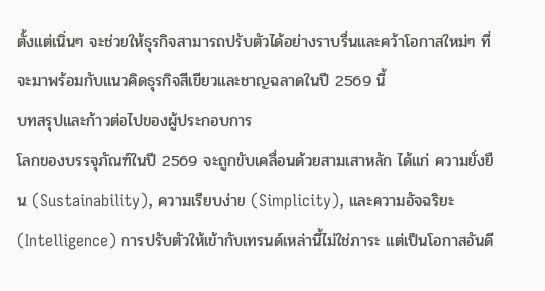ตั้งแต่เนิ่นๆ จะช่วยให้ธุรกิจสามารถปรับตัวได้อย่างราบรื่นและคว้าโอกาสใหม่ๆ ที่จะมาพร้อมกับแนวคิดธุรกิจสีเขียวและชาญฉลาดในปี 2569 นี้
บทสรุปและก้าวต่อไปของผู้ประกอบการ
โลกของบรรจุภัณฑ์ในปี 2569 จะถูกขับเคลื่อนด้วยสามเสาหลัก ได้แก่ ความยั่งยืน (Sustainability), ความเรียบง่าย (Simplicity), และความอัจฉริยะ (Intelligence) การปรับตัวให้เข้ากับเทรนด์เหล่านี้ไม่ใช่ภาระ แต่เป็นโอกาสอันดี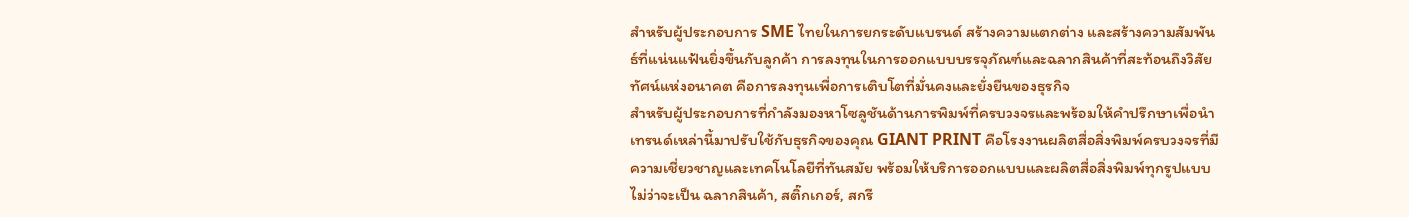สำหรับผู้ประกอบการ SME ไทยในการยกระดับแบรนด์ สร้างความแตกต่าง และสร้างความสัมพันธ์ที่แน่นแฟ้นยิ่งขึ้นกับลูกค้า การลงทุนในการออกแบบบรรจุภัณฑ์และฉลากสินค้าที่สะท้อนถึงวิสัยทัศน์แห่งอนาคต คือการลงทุนเพื่อการเติบโตที่มั่นคงและยั่งยืนของธุรกิจ
สำหรับผู้ประกอบการที่กำลังมองหาโซลูชันด้านการพิมพ์ที่ครบวงจรและพร้อมให้คำปรึกษาเพื่อนำเทรนด์เหล่านี้มาปรับใช้กับธุรกิจของคุณ GIANT PRINT คือโรงงานผลิตสื่อสิ่งพิมพ์ครบวงจรที่มีความเชี่ยวชาญและเทคโนโลยีที่ทันสมัย พร้อมให้บริการออกแบบและผลิตสื่อสิ่งพิมพ์ทุกรูปแบบ ไม่ว่าจะเป็น ฉลากสินค้า, สติ๊กเกอร์, สกรี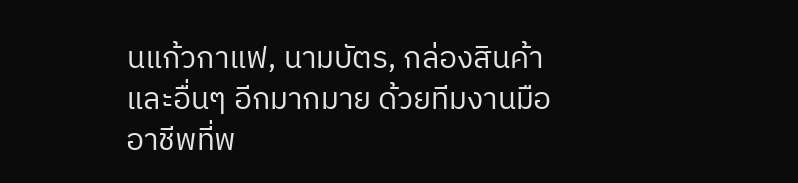นแก้วกาแฟ, นามบัตร, กล่องสินค้า และอื่นๆ อีกมากมาย ด้วยทีมงานมืออาชีพที่พ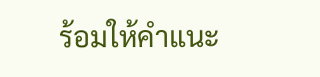ร้อมให้คำแนะ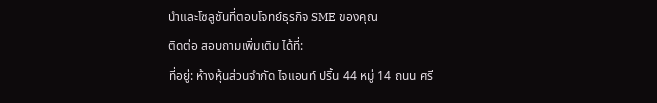นำและโซลูชันที่ตอบโจทย์ธุรกิจ SME ของคุณ
ติดต่อ สอบถามเพิ่มเติม ได้ที่:
ที่อยู่: ห้างหุ้นส่วนจำกัด ไจแอนท์ ปริ้น 44 หมู่ 14 ถนน ศรี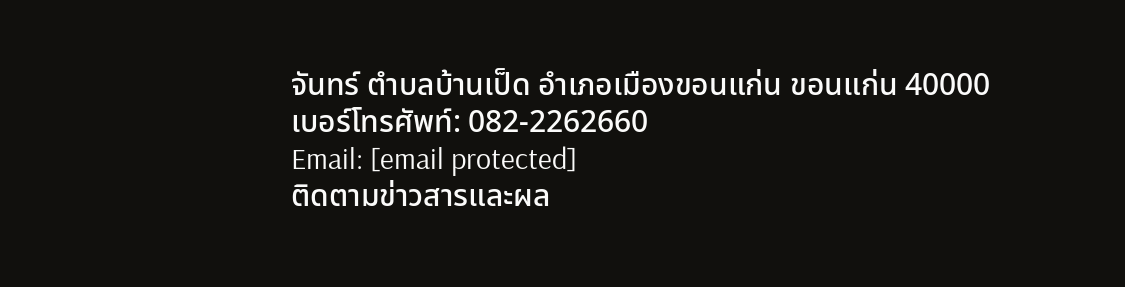จันทร์ ตำบลบ้านเป็ด อำเภอเมืองขอนแก่น ขอนแก่น 40000
เบอร์โทรศัพท์: 082-2262660
Email: [email protected]
ติดตามข่าวสารและผล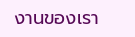งานของเรา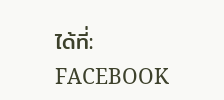ได้ที่: FACEBOOK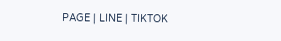PAGE | LINE | TIKTOK